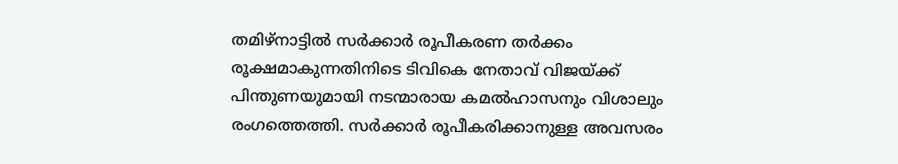തമിഴ്നാട്ടിൽ സർക്കാർ രൂപീകരണ തർക്കം രൂക്ഷമാകുന്നതിനിടെ ടിവികെ നേതാവ് വിജയ്‌ക്ക് പിന്തുണയുമായി നടന്മാരായ കമൽഹാസനും വിശാലും രംഗത്തെത്തി. സർക്കാർ രൂപീകരിക്കാനുള്ള അവസരം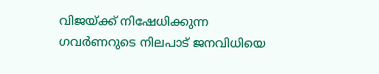വിജയ്‌ക്ക് നിഷേധിക്കുന്ന ഗവർണറുടെ നിലപാട് ജനവിധിയെ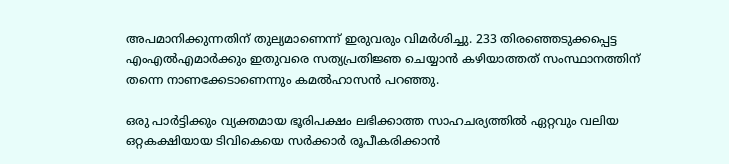അപമാനിക്കുന്നതിന് തുല്യമാണെന്ന് ഇരുവരും വിമർശിച്ചു. 233 തിരഞ്ഞെടുക്കപ്പെട്ട എംഎൽഎമാർക്കും ഇതുവരെ സത്യപ്രതിജ്ഞ ചെയ്യാൻ കഴിയാത്തത് സംസ്ഥാനത്തിന് തന്നെ നാണക്കേടാണെന്നും കമൽഹാസൻ പറഞ്ഞു.

ഒരു പാർട്ടിക്കും വ്യക്തമായ ഭൂരിപക്ഷം ലഭിക്കാത്ത സാഹചര്യത്തിൽ ഏറ്റവും വലിയ ഒറ്റകക്ഷിയായ ടിവികെയെ സർക്കാർ രൂപീകരിക്കാൻ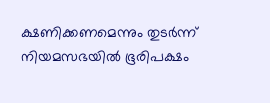ക്ഷണിക്കണമെന്നും തുടർന്ന് നിയമസഭയിൽ ഭൂരിപക്ഷം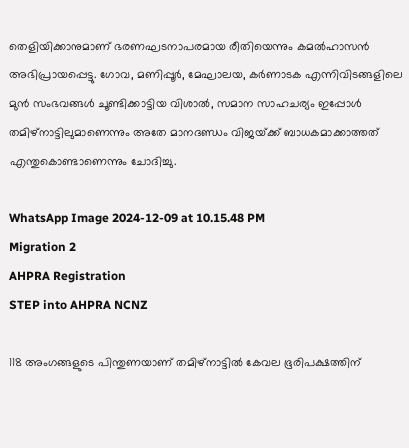തെളിയിക്കാനുമാണ് ഭരണഘടനാപരമായ രീതിയെന്നും കമൽഹാസൻ അഭിപ്രായപ്പെട്ടു. ഗോവ, മണിപ്പൂർ, മേഘാലയ, കർണാടക എന്നിവിടങ്ങളിലെ മുൻ സംഭവങ്ങൾ ചൂണ്ടിക്കാട്ടിയ വിശാൽ, സമാന സാഹചര്യം ഇപ്പോൾ തമിഴ്നാട്ടിലുമാണെന്നും അതേ മാനദണ്ഡം വിജയ്‌ക്ക് ബാധകമാക്കാത്തത് എന്തുകൊണ്ടാണെന്നും ചോദിച്ചു.

WhatsApp Image 2024-12-09 at 10.15.48 PM
Migration 2
AHPRA Registration
STEP into AHPRA NCNZ

118 അംഗങ്ങളുടെ പിന്തുണയാണ് തമിഴ്നാട്ടിൽ കേവല ഭൂരിപക്ഷത്തിന്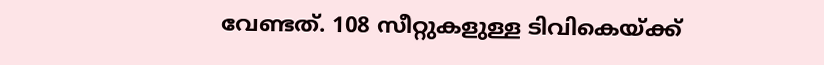വേണ്ടത്. 108 സീറ്റുകളുള്ള ടിവികെയ്ക്ക്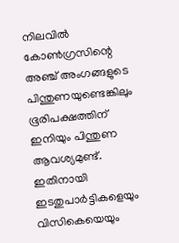നിലവിൽ കോൺഗ്രസിന്റെ അഞ്ച് അംഗങ്ങളുടെ പിന്തുണയുണ്ടെങ്കിലും ഭൂരിപക്ഷത്തിന് ഇനിയും പിന്തുണ ആവശ്യമുണ്ട്. ഇതിനായി ഇടതുപാർട്ടികളെയും വിസികെയെയും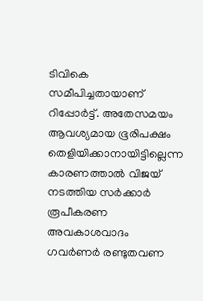ടിവികെ സമീപിച്ചതായാണ് റിപ്പോർട്ട്. അതേസമയം ആവശ്യമായ ഭൂരിപക്ഷം തെളിയിക്കാനായിട്ടില്ലെന്ന കാരണത്താൽ വിജയ് നടത്തിയ സർക്കാർ രൂപീകരണ അവകാശവാദം ഗവർണർ രണ്ടുതവണ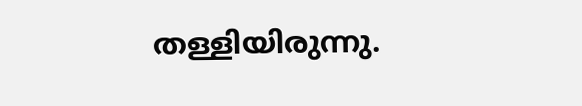തള്ളിയിരുന്നു.